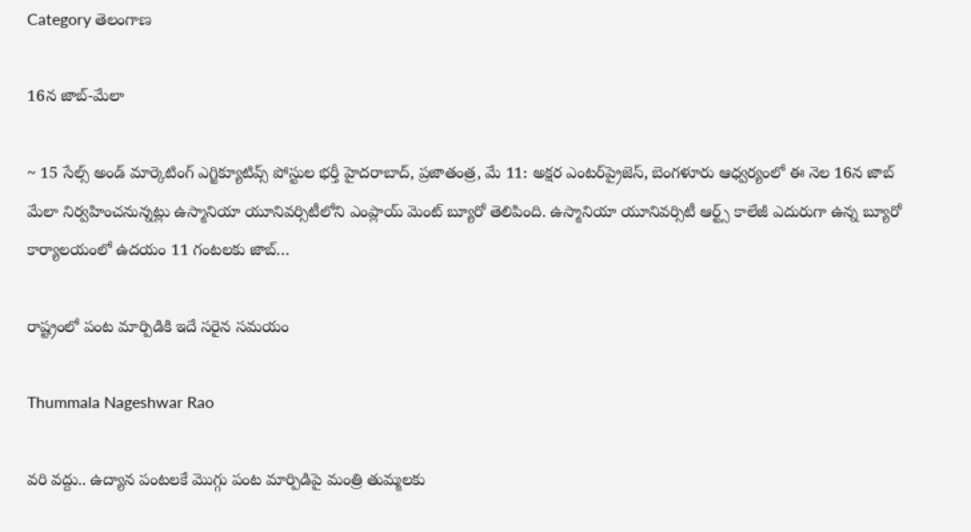Category తెలంగాణ

16న జాబ్-మేలా

~ 15 సేల్స్ అండ్ మార్కెటింగ్ ఎగ్జిక్యూటివ్స్ పోస్టుల భర్తీ హైదరాబాద్, ప్రజాతంత్ర, మే 11: అక్షర ఎంటర్‌ప్రైజెస్, బెంగళూరు ఆధ్వ‌ర్యంలో ఈ నెల 16న జాబ్ మేలా నిర్వహించనున్నట్లు ఉస్మానియా యూనివర్సిటీలోని ఎంప్లాయ్ మెంట్ బ్యూరో తెలిపింది. ఉస్మానియా యూనివర్సిటీ ఆర్ట్స్ కాలేజీ ఎదురుగా ఉన్న బ్యూరో కార్యాలయంలో ఉదయం 11 గంటలకు జాబ్…

రాష్ట్రంలో పంట మార్పిడికి ఇదే సరైన సమయం

Thummala Nageshwar Rao

వరి వద్దు.. ఉద్యాన పంటలకే మొగ్గు పంట మార్పిడిపై మంత్రి తుమ్మలకు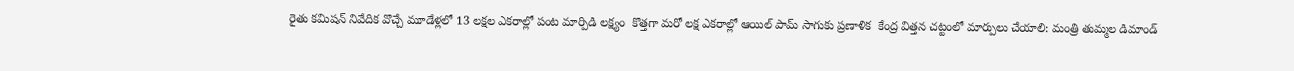రైతు కమిషన్ నివేదిక వొచ్చే మూడేళ్లలో 13 లక్షల ఎకరాల్లో పంట మార్పిడి లక్ష్యం  కొత్తగా మరో లక్ష ఎకరాల్లో ఆయిల్ పామ్ సాగుకు ప్రణాళిక  కేంద్ర విత్తన చట్టంలో మార్పులు చేయాలి: మంత్రి తుమ్మల డిమాండ్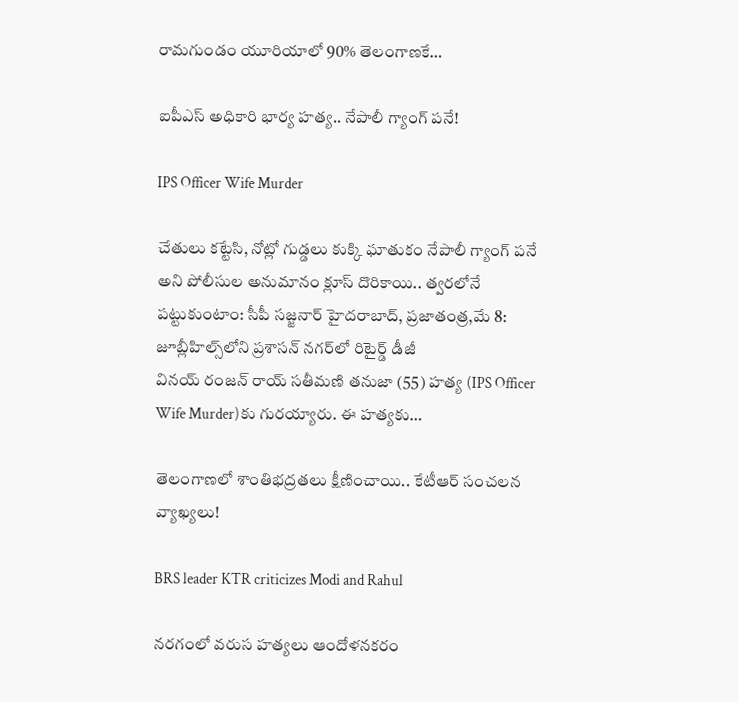రామగుండం యూరియాలో 90% తెలంగాణకే…

ఐపీఎస్ అధికారి భార్య హత్య.. నేపాలీ గ్యాంగ్ పనే!

IPS Officer Wife Murder

చేతులు కట్టేసి, నోట్లో గుడ్డలు కుక్కి ఘాతుకం నేపాలీ గ్యాంగ్ పనే అని పోలీసుల అనుమానం క్లూస్ దొరికాయి.. త్వరలోనే పట్టుకుంటాం: సీపీ సజ్జనార్ హైదరాబాద్‌, ప్రజాతంత్ర,మే 8: జూబ్లీహిల్స్‌లోని ప్రశాసన్‌ ‌నగర్‌లో రిటైర్డ్ ‌డీజీ వినయ్‌ ‌రంజన్‌ ‌రాయ్‌ ‌సతీమణి తనుజా (55) హత్య (IPS Officer Wife Murder)కు గురయ్యారు. ఈ హత్యకు…

తెలంగాణలో శాంతిభద్రతలు క్షీణించాయి.. కేటీఆర్ సంచలన వ్యాఖ్యలు!

BRS leader KTR criticizes Modi and Rahul

నరగంలో వరుస హత్యలు ఆందోళనకరం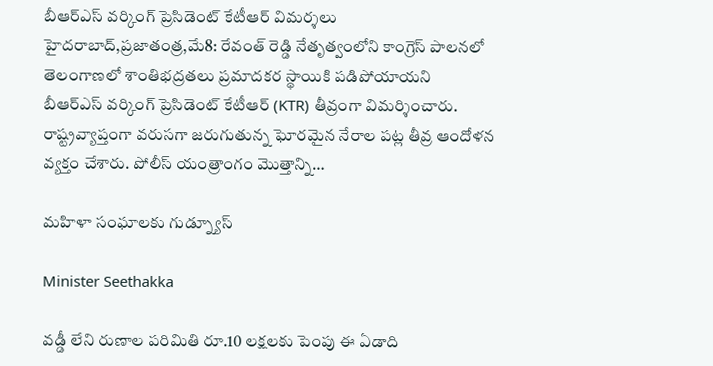బీఆర్‌ఎస్‌ ‌వర్కింగ్‌ ‌ప్రెసిడెంట్‌ ‌కేటీఆర్‌ ‌విమర్శలు హైదరాబాద్‌,ప్రజాతంత్ర,మే8: రేవంత్‌ ‌రెడ్డి నేతృత్వంలోని కాంగ్రెస్‌ ‌పాలనలో తెలంగాణలో శాంతిభద్రతలు ప్రమాదకర స్థాయికి పడిపోయాయని బీఆర్‌ఎస్‌ ‌వర్కింగ్‌ ‌ప్రెసిడెంట్‌ ‌కేటీఆర్‌ ‌(KTR) తీవ్రంగా విమర్శించారు. రాష్ట్రవ్యాప్తంగా వరుసగా జరుగుతున్న ఘోరమైన నేరాల పట్ల తీవ్ర ఆందోళన వ్యక్తం చేశారు. పోలీస్‌ ‌యంత్రాంగం మొత్తాన్ని…

మహిళా సంఘాలకు గుడ్న్యూస్

Minister Seethakka

వడ్డీ లేని రుణాల పరిమితి రూ.10 లక్షలకు పెంపు ఈ ఏడాది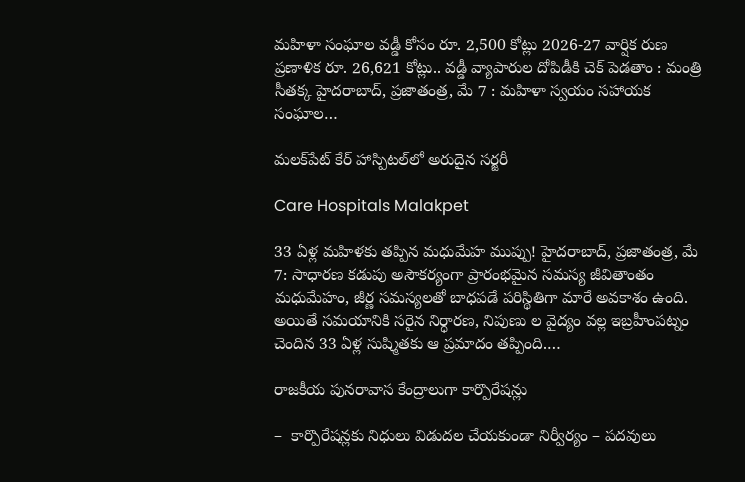మహిళా సంఘాల వడ్డీ కోసం రూ. 2,500 కోట్లు 2026-27 వార్షిక రుణ ప్రణాళిక రూ. 26,621 కోట్లు.. వడ్డీ వ్యాపారుల దోపిడీకి చెక్ పెడతాం : మంత్రి సీతక్క హైదరాబాద్, ప్ర‌జాతంత్ర‌, మే 7 : మహిళా స్వయం సహాయక సంఘాల…

మలక్‌పేట్ కేర్ హాస్పిటల్‌లో అరుదైన సర్జరీ

Care Hospitals Malakpet

33 ఏళ్ల మహిళకు తప్పిన మధుమేహ ముప్పు! హైదరాబాద్, ప్ర‌జాతంత్ర‌, మే 7: సాధారణ కడుపు అసౌకర్యంగా ప్రారంభమైన సమస్య జీవితాంతం మధుమేహం, జీర్ణ సమస్యలతో బాధపడే పరిస్థితిగా మారే అవకాశం ఉంది. అయితే సమయానికి సరైన నిర్ధారణ, నిపుణు ల వైద్యం వల్ల ఇబ్రహీంపట్నం చెందిన 33 ఏళ్ల సుష్మితకు ఆ ప్రమాదం తప్పింది.…

రాజకీయ పునరావాస కేంద్రాలుగా కార్పొరేషన్లు

–  కార్పొరేషన్లకు నిధులు విడుదల చేయకుండా నిర్వీర్యం – పదవులు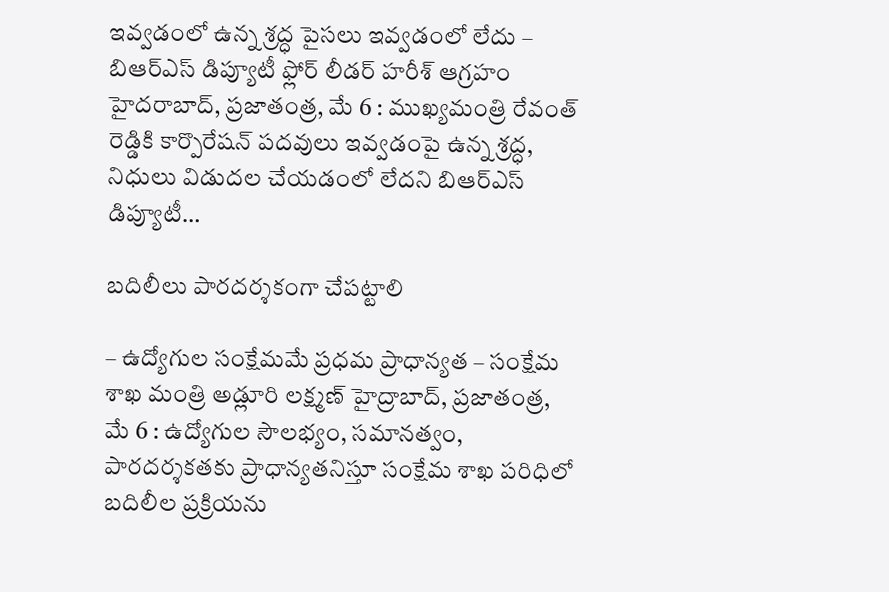ఇవ్వడంలో ఉన్న శ్రద్ధ పైసలు ఇవ్వడంలో లేదు – బిఆర్ఎస్ డిప్యూటీ ఫ్లోర్ లీడర్ హరీశ్ ఆగ్రహం హైదరాబాద్, ప్రజాతంత్ర, మే 6 : ముఖ్యమంత్రి రేవంత్ రెడ్డికి కార్పొరేషన్ పదవులు ఇవ్వడంపై ఉన్న శ్రద్ధ, నిధులు విడుదల చేయడంలో లేదని బిఆర్ఎస్ డిప్యూటీ…

బదిలీలు పారదర్శకంగా చేపట్టాలి

– ఉద్యోగుల సంక్షేమమే ప్రధమ ప్రాధాన్యత – సంక్షేమ శాఖ మంత్రి అడ్లూరి లక్ష్మణ్ హైద్రాబాద్, ప్రజాతంత్ర, మే 6 : ఉద్యోగుల సౌలభ్యం, సమానత్వం, పారదర్శకతకు ప్రాధాన్యతనిస్తూ సంక్షేమ శాఖ పరిధిలో బదిలీల ప్రక్రియను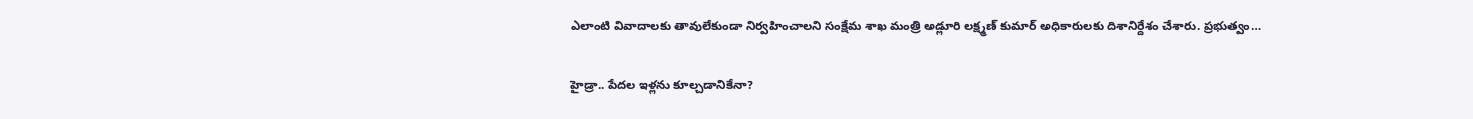ఎలాంటి వివాదాలకు తావులేకుండా నిర్వహించాలని సంక్షేమ శాఖ మంత్రి అడ్లూరి లక్ష్మణ్ కుమార్ అధికారులకు దిశానిర్దేశం చేశారు. ప్రభుత్వం…

హైడ్రా.. పేదల ఇళ్లను కూల్చడానికేనా?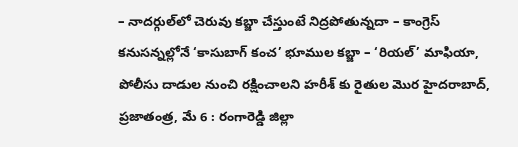– నాదర్గుల్‌లో చెరువు కబ్జా చేస్తుంటే నిద్రపోతున్నదా – కాంగ్రెస్ కనుసన్నల్లోనే ‘కాసుబాగ్ కంచ’ భూముల కబ్జా – ‘రియల్‌’ మాఫియా, పోలీసు దాడుల నుంచి రక్షించాలని హరీశ్ కు రైతుల మొర హైదరాబాద్, ప్రజాతంత్ర, మే 6 : రంగారెడ్డి జిల్లా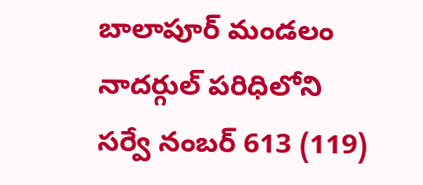బాలాపూర్ మండలం నాదర్గుల్ పరిధిలోని సర్వే నంబర్ 613 (119)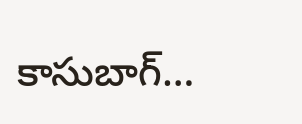కాసుబాగ్…